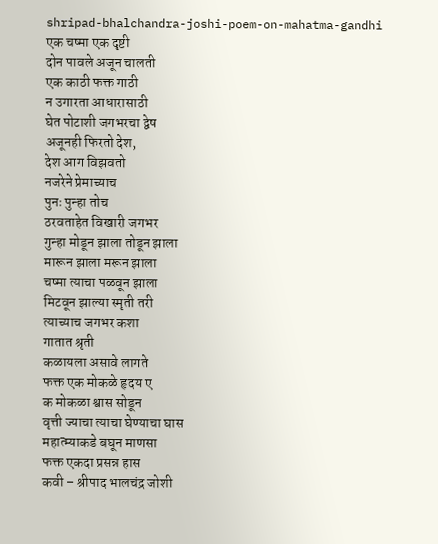shripad-bhalchandra-joshi-poem-on-mahatma-gandhi
एक चष्मा एक दृष्टी
दोन पावले अजून चालती
एक काठी फक्त गाठी
न उगारता आधारासाठी
घेत पोटाशी जगभरचा द्वेष
अजूनही फिरतो देश,
देश आग विझवतो
नजरेने प्रेमाच्याच
पुनः पुन्हा तोच
ठरवताहेत विखारी जगभर
गुन्हा मोडून झाला तोडून झाला
मारून झाला मरून झाला
चष्मा त्याचा पळवून झाला
मिटवून झाल्या स्मृती तरी
त्याच्याच जगभर कशा
गातात श्रृती
कळायला असावे लागते
फक्त एक मोकळे हृदय ए
क मोकळा श्वास सोडून
वृत्ती ज्याचा त्याचा घेण्याचा घास
महात्म्याकडे बघून माणसा
फक्त एकदा प्रसन्न हास
कवी – श्रीपाद भालचंद्र जोशी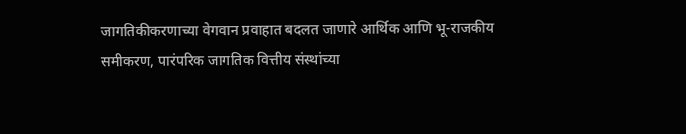जागतिकीकरणाच्या वेगवान प्रवाहात बदलत जाणारे आर्थिक आणि भू-राजकीय समीकरण, पारंपरिक जागतिक वित्तीय संस्थांच्या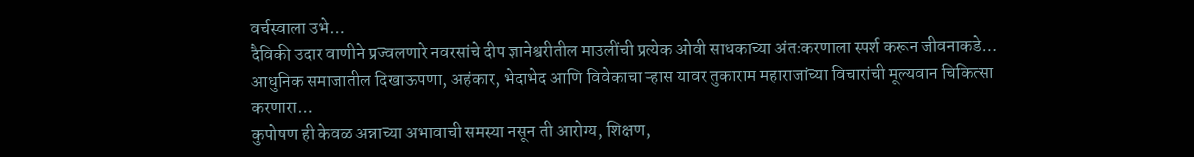वर्चस्वाला उभे…
दैविकी उदार वाणीने प्रज्वलणारे नवरसांचे दीप ज्ञानेश्वरीतील माउलींची प्रत्येक ओवी साधकाच्या अंतःकरणाला स्पर्श करून जीवनाकडे…
आधुनिक समाजातील दिखाऊपणा, अहंकार, भेदाभेद आणि विवेकाचा ऱ्हास यावर तुकाराम महाराजांच्या विचारांची मूल्यवान चिकित्सा करणारा…
कुपोषण ही केवळ अन्नाच्या अभावाची समस्या नसून ती आरोग्य, शिक्षण,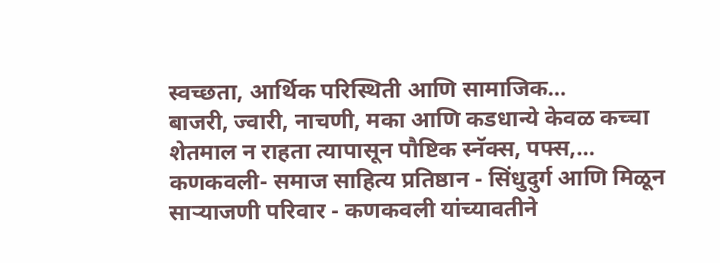स्वच्छता, आर्थिक परिस्थिती आणि सामाजिक…
बाजरी, ज्वारी, नाचणी, मका आणि कडधान्ये केवळ कच्चा शेतमाल न राहता त्यापासून पौष्टिक स्नॅक्स, पफ्स,…
कणकवली- समाज साहित्य प्रतिष्ठान - सिंधुदुर्ग आणि मिळून साऱ्याजणी परिवार - कणकवली यांच्यावतीने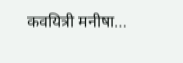कवयित्री मनीषा…